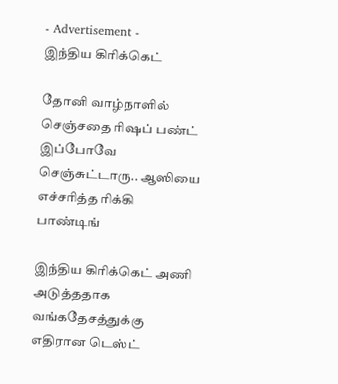- Advertisement -
இந்திய கிரிக்கெட்

தோனி வாழ்நாளில் செஞ்சதை ரிஷப் பண்ட் இப்போவே செஞ்சுட்டாரு.. ஆஸியை எச்சரித்த ரிக்கி பாண்டிங்

இந்திய கிரிக்கெட் அணி அடுத்ததாக வங்கதேசத்துக்கு எதிரான டெஸ்ட்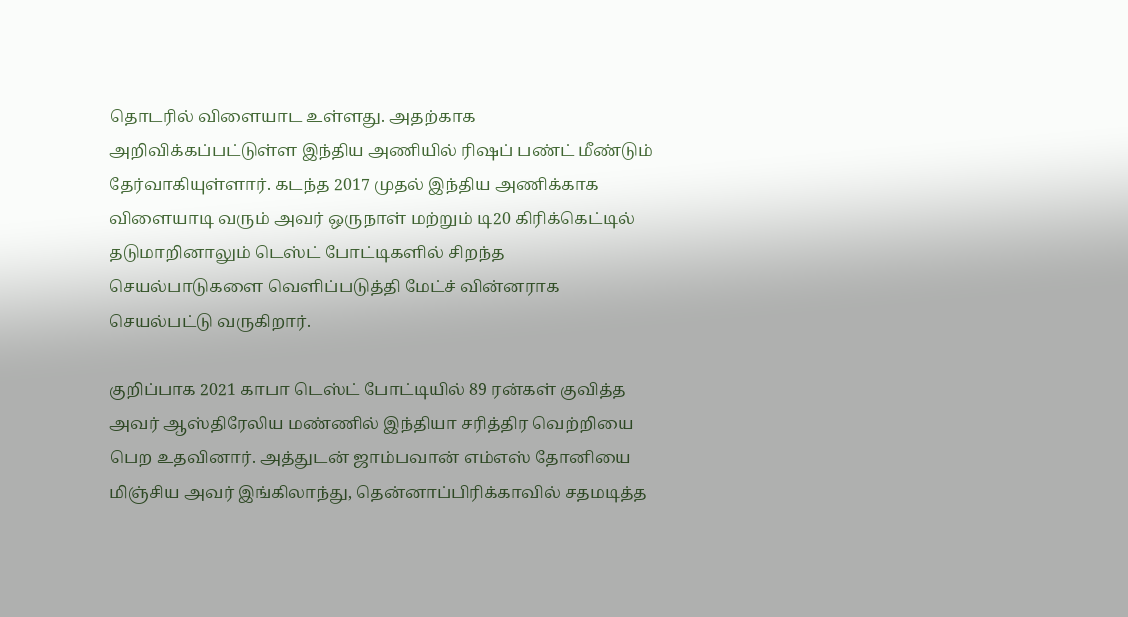தொடரில் விளையாட உள்ளது. அதற்காக அறிவிக்கப்பட்டுள்ள இந்திய அணியில் ரிஷப் பண்ட் மீண்டும் தேர்வாகியுள்ளார். கடந்த 2017 முதல் இந்திய அணிக்காக விளையாடி வரும் அவர் ஒருநாள் மற்றும் டி20 கிரிக்கெட்டில் தடுமாறினாலும் டெஸ்ட் போட்டிகளில் சிறந்த செயல்பாடுகளை வெளிப்படுத்தி மேட்ச் வின்னராக செயல்பட்டு வருகிறார்.

குறிப்பாக 2021 காபா டெஸ்ட் போட்டியில் 89 ரன்கள் குவித்த அவர் ஆஸ்திரேலிய மண்ணில் இந்தியா சரித்திர வெற்றியை பெற உதவினார். அத்துடன் ஜாம்பவான் எம்எஸ் தோனியை மிஞ்சிய அவர் இங்கிலாந்து, தென்னாப்பிரிக்காவில் சதமடித்த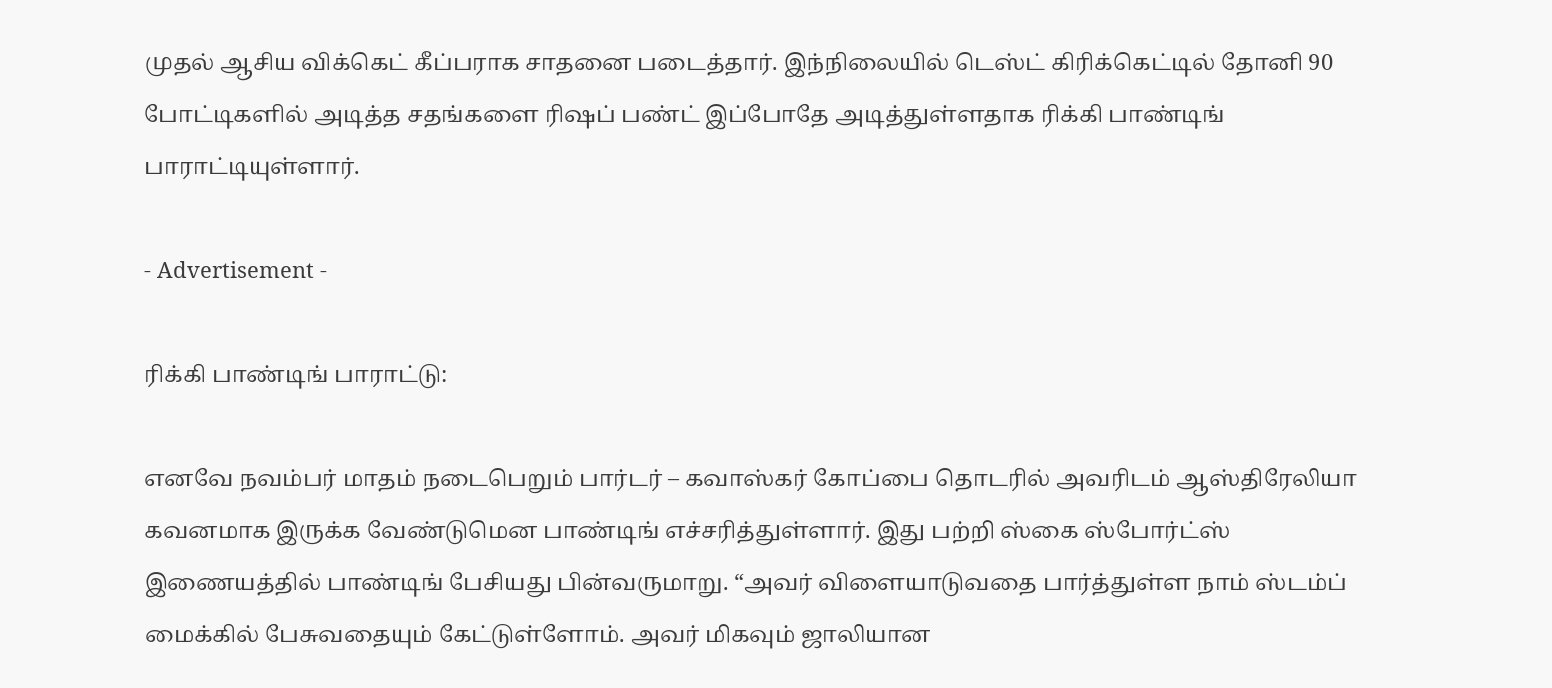முதல் ஆசிய விக்கெட் கீப்பராக சாதனை படைத்தார். இந்நிலையில் டெஸ்ட் கிரிக்கெட்டில் தோனி 90 போட்டிகளில் அடித்த சதங்களை ரிஷப் பண்ட் இப்போதே அடித்துள்ளதாக ரிக்கி பாண்டிங் பாராட்டியுள்ளார்.

- Advertisement -

ரிக்கி பாண்டிங் பாராட்டு:

எனவே நவம்பர் மாதம் நடைபெறும் பார்டர் – கவாஸ்கர் கோப்பை தொடரில் அவரிடம் ஆஸ்திரேலியா கவனமாக இருக்க வேண்டுமென பாண்டிங் எச்சரித்துள்ளார். இது பற்றி ஸ்கை ஸ்போர்ட்ஸ் இணையத்தில் பாண்டிங் பேசியது பின்வருமாறு. “அவர் விளையாடுவதை பார்த்துள்ள நாம் ஸ்டம்ப் மைக்கில் பேசுவதையும் கேட்டுள்ளோம். அவர் மிகவும் ஜாலியான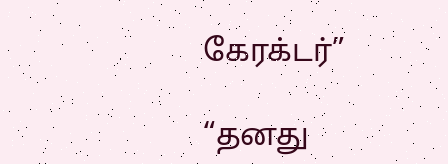கேரக்டர்”

“தனது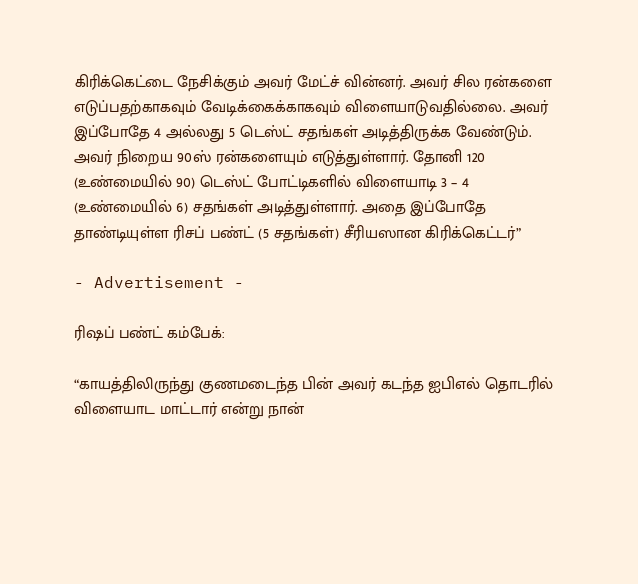கிரிக்கெட்டை நேசிக்கும் அவர் மேட்ச் வின்னர். அவர் சில ரன்களை எடுப்பதற்காகவும் வேடிக்கைக்காகவும் விளையாடுவதில்லை. அவர் இப்போதே 4 அல்லது 5 டெஸ்ட் சதங்கள் அடித்திருக்க வேண்டும். அவர் நிறைய 90ஸ் ரன்களையும் எடுத்துள்ளார். தோனி 120 (உண்மையில் 90) டெஸ்ட் போட்டிகளில் விளையாடி 3 – 4 (உண்மையில் 6) சதங்கள் அடித்துள்ளார். அதை இப்போதே தாண்டியுள்ள ரிசப் பண்ட் (5 சதங்கள்) சீரியஸான கிரிக்கெட்டர்”

- Advertisement -

ரிஷப் பண்ட் கம்பேக்:

“காயத்திலிருந்து குணமடைந்த பின் அவர் கடந்த ஐபிஎல் தொடரில் விளையாட மாட்டார் என்று நான்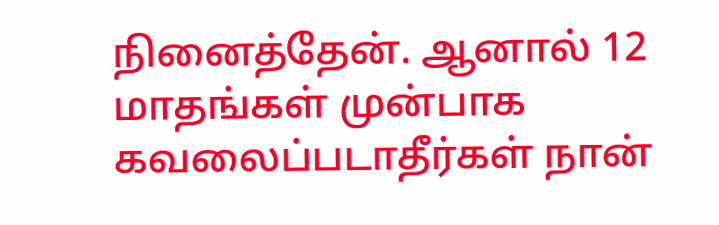நினைத்தேன். ஆனால் 12 மாதங்கள் முன்பாக கவலைப்படாதீர்கள் நான்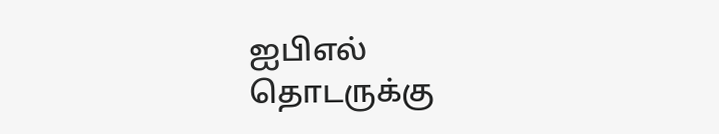ஐபிஎல் தொடருக்கு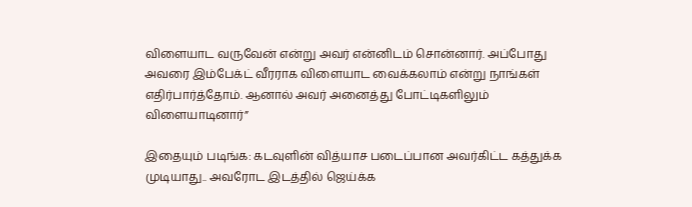விளையாட வருவேன் என்று அவர் என்னிடம் சொன்னார். அப்போது அவரை இம்பேக்ட் வீரராக விளையாட வைக்கலாம் என்று நாங்கள் எதிர்பார்த்தோம். ஆனால் அவர் அனைத்து போட்டிகளிலும் விளையாடினார்”

இதையும் படிங்க: கடவுளின் வித்யாச படைப்பான அவர்கிட்ட கத்துக்க முடியாது.. அவரோட இடத்தில் ஜெய்க்க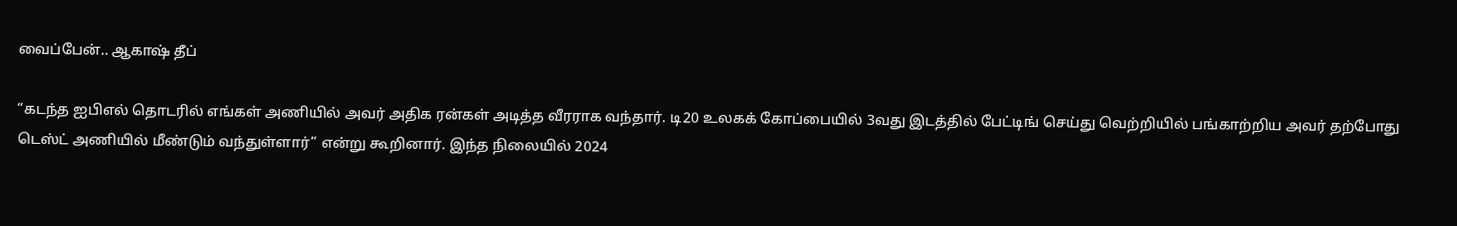வைப்பேன்.. ஆகாஷ் தீப்

“கடந்த ஐபிஎல் தொடரில் எங்கள் அணியில் அவர் அதிக ரன்கள் அடித்த வீரராக வந்தார். டி20 உலகக் கோப்பையில் 3வது இடத்தில் பேட்டிங் செய்து வெற்றியில் பங்காற்றிய அவர் தற்போது டெஸ்ட் அணியில் மீண்டும் வந்துள்ளார்” என்று கூறினார். இந்த நிலையில் 2024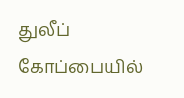துலீப் கோப்பையில்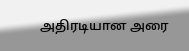அதிரடியான அரை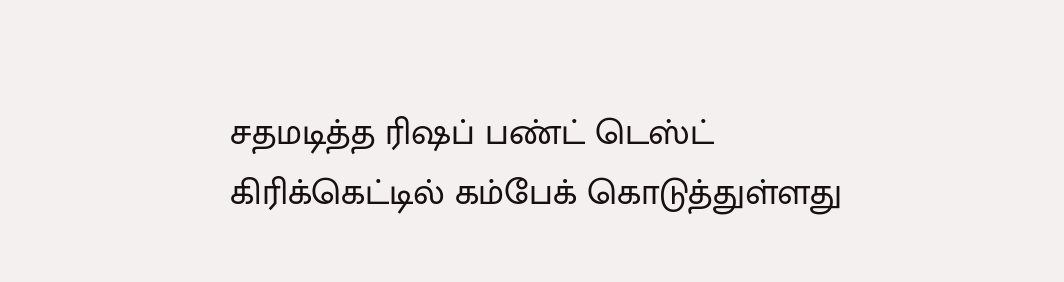சதமடித்த ரிஷப் பண்ட் டெஸ்ட் கிரிக்கெட்டில் கம்பேக் கொடுத்துள்ளது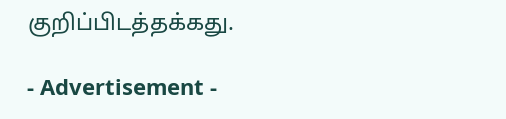குறிப்பிடத்தக்கது.

- Advertisement -